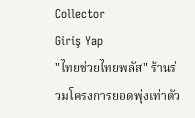Collector
Giriş Yap
"ไทยช่วยไทยพลัส" ร้านร่วมโครงการยอดพุ่งเท่าตัว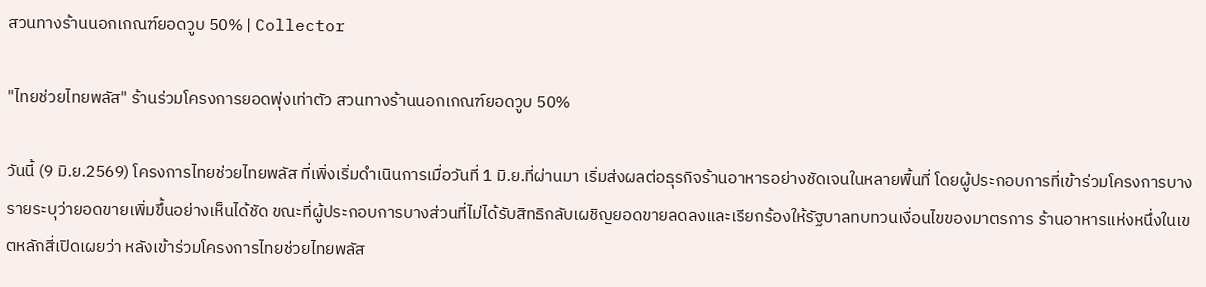สวนทางร้านนอกเกณฑ์ยอดวูบ 50% | Collector

"ไทยช่วยไทยพลัส" ร้านร่วมโครงการยอดพุ่งเท่าตัว สวนทางร้านนอกเกณฑ์ยอดวูบ 50%

วันนี้ (9 มิ.ย.2569) โครงการไทยช่วยไทยพลัส ที่เพิ่งเริ่มดำเนินการเมื่อวันที่ 1 มิ.ย.ที่ผ่านมา เริ่มส่งผลต่อธุรกิจร้านอาหารอย่างชัดเจนในหลายพื้นที่ โดยผู้ประกอบการที่เข้าร่วมโครงการบางรายระบุว่ายอดขายเพิ่มขึ้นอย่างเห็นได้ชัด ขณะที่ผู้ประกอบการบางส่วนที่ไม่ได้รับสิทธิกลับเผชิญยอดขายลดลงและเรียกร้องให้รัฐบาลทบทวนเงื่อนไขของมาตรการ ร้านอาหารแห่งหนึ่งในเขตหลักสี่เปิดเผยว่า หลังเข้าร่วมโครงการไทยช่วยไทยพลัส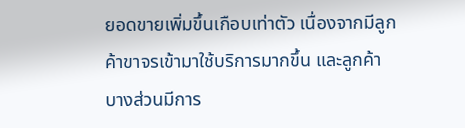ยอดขายเพิ่มขึ้นเกือบเท่าตัว เนื่องจากมีลูกค้าขาจรเข้ามาใช้บริการมากขึ้น และลูกค้าบางส่วนมีการ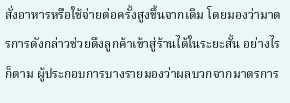สั่งอาหารหรือใช้จ่ายต่อครั้งสูงขึ้นจากเดิม โดยมองว่ามาตรการดังกล่าวช่วยดึงลูกค้าเข้าสู่ร้านได้ในระยะสั้น อย่างไรก็ตาม ผู้ประกอบการบางรายมองว่าผลบวกจากมาตรการ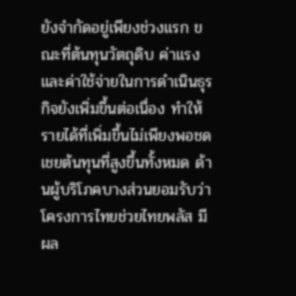ยังจำกัดอยู่เพียงช่วงแรก ขณะที่ต้นทุนวัตถุดิบ ค่าแรง และค่าใช้จ่ายในการดำเนินธุรกิจยังเพิ่มขึ้นต่อเนื่อง ทำให้รายได้ที่เพิ่มขึ้นไม่เพียงพอชดเชยต้นทุนที่สูงขึ้นทั้งหมด ด้านผู้บริโภคบางส่วนยอมรับว่า โครงการไทยช่วยไทยพลัส มีผล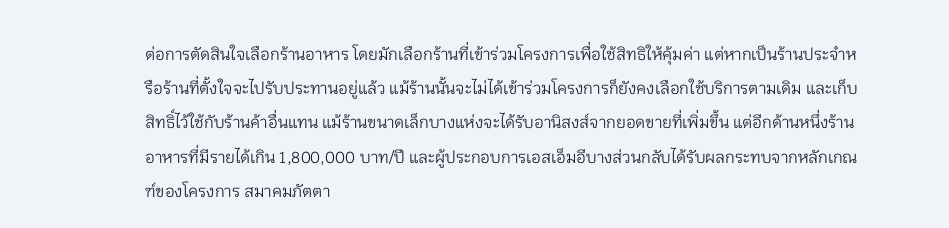ต่อการตัดสินใจเลือกร้านอาหาร โดยมักเลือกร้านที่เข้าร่วมโครงการเพื่อใช้สิทธิให้คุ้มค่า แต่หากเป็นร้านประจำหรือร้านที่ตั้งใจจะไปรับประทานอยู่แล้ว แม้ร้านนั้นจะไม่ได้เข้าร่วมโครงการก็ยังคงเลือกใช้บริการตามเดิม และเก็บสิทธิ์ไว้ใช้กับร้านค้าอื่นแทน แม้ร้านขนาดเล็กบางแห่งจะได้รับอานิสงส์จากยอดขายที่เพิ่มขึ้น แต่อีกด้านหนึ่งร้านอาหารที่มีรายได้เกิน 1,800,000 บาท/ปี และผู้ประกอบการเอสเอ็มอีบางส่วนกลับได้รับผลกระทบจากหลักเกณฑ์ของโครงการ สมาคมภัตตา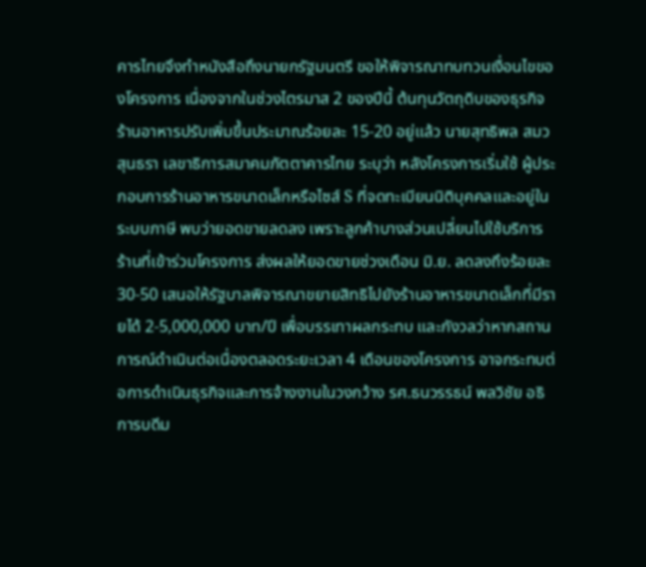คารไทยจึงทำหนังสือถึงนายกรัฐมนตรี ขอให้พิจารณาทบทวนเงื่อนไขของโครงการ เนื่องจากในช่วงไตรมาส 2 ของปีนี้ ต้นทุนวัตถุดิบของธุรกิจร้านอาหารปรับเพิ่มขึ้นประมาณร้อยละ 15-20 อยู่แล้ว นายสุทธิพล สมวสุนธรา เลขาธิการสมาคมภัตตาคารไทย ระบุว่า หลังโครงการเริ่มใช้ ผู้ประกอบการร้านอาหารขนาดเล็กหรือไซส์ S ที่จดทะเบียนนิติบุคคลและอยู่ในระบบภาษี พบว่ายอดขายลดลง เพราะลูกค้าบางส่วนเปลี่ยนไปใช้บริการร้านที่เข้าร่วมโครงการ ส่งผลให้ยอดขายช่วงเดือน มิ.ย. ลดลงถึงร้อยละ 30-50 เสนอให้รัฐบาลพิจารณาขยายสิทธิไปยังร้านอาหารขนาดเล็กที่มีรายได้ 2-5,000,000 บาท/ปี เพื่อบรรเทาผลกระทบ และกังวลว่าหากสถานการณ์ดำเนินต่อเนื่องตลอดระยะเวลา 4 เดือนของโครงการ อาจกระทบต่อการดำเนินธุรกิจและการจ้างงานในวงกว้าง รศ.ธนวรรธน์ พลวิชัย อธิการบดีม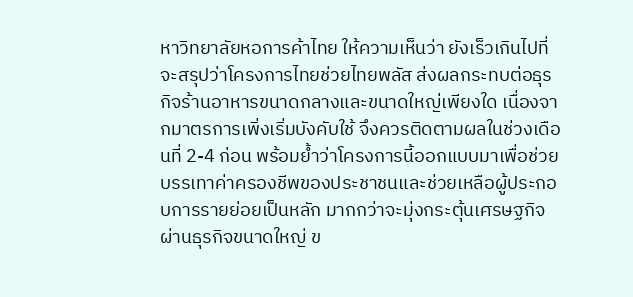หาวิทยาลัยหอการค้าไทย ให้ความเห็นว่า ยังเร็วเกินไปที่จะสรุปว่าโครงการไทยช่วยไทยพลัส ส่งผลกระทบต่อธุรกิจร้านอาหารขนาดกลางและขนาดใหญ่เพียงใด เนื่องจากมาตรการเพิ่งเริ่มบังคับใช้ จึงควรติดตามผลในช่วงเดือนที่ 2-4 ก่อน พร้อมย้ำว่าโครงการนี้ออกแบบมาเพื่อช่วยบรรเทาค่าครองชีพของประชาชนและช่วยเหลือผู้ประกอบการรายย่อยเป็นหลัก มากกว่าจะมุ่งกระตุ้นเศรษฐกิจผ่านธุรกิจขนาดใหญ่ ข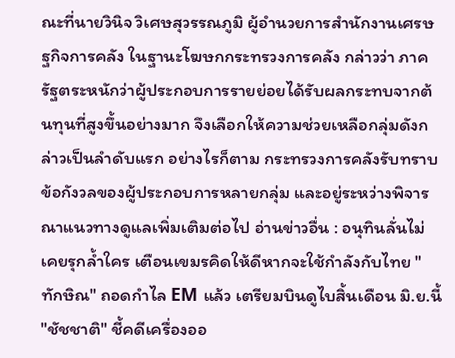ณะที่นายวินิจ วิเศษสุวรรณภูมิ ผู้อำนวยการสำนักงานเศรษฐกิจการคลัง ในฐานะโฆษกกระทรวงการคลัง กล่าวว่า ภาครัฐตระหนักว่าผู้ประกอบการรายย่อยได้รับผลกระทบจากต้นทุนที่สูงขึ้นอย่างมาก จึงเลือกให้ความช่วยเหลือกลุ่มดังกล่าวเป็นลำดับแรก อย่างไรก็ตาม กระทรวงการคลังรับทราบข้อกังวลของผู้ประกอบการหลายกลุ่ม และอยู่ระหว่างพิจารณาแนวทางดูแลเพิ่มเติมต่อไป อ่านข่าวอื่น : อนุทินลั่นไม่เคยรุกล้ำใคร เตือนเขมรคิดให้ดีหากจะใช้กำลังกับไทย "ทักษิณ" ถอดกำไล EM แล้ว เตรียมบินดูไบสิ้นเดือน มิ.ย.นี้ "ชัชชาติ" ชี้คดีเครื่องออ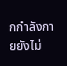กกำลังกายยังไม่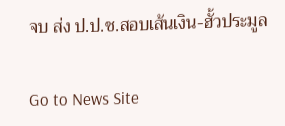จบ ส่ง ป.ป.ช.สอบเส้นเงิน-ฮั้วประมูล

Go to News Site